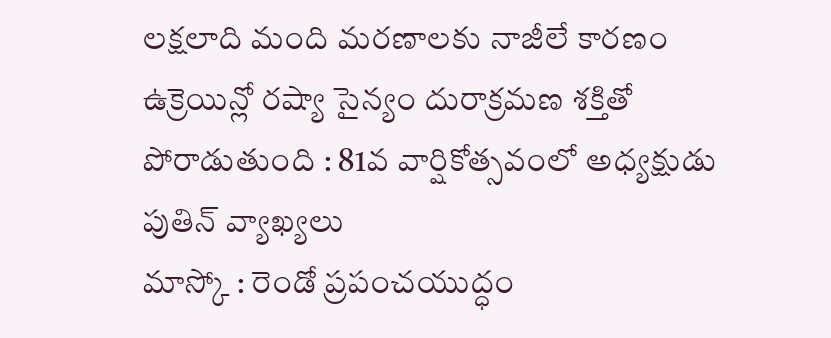లక్షలాది మంది మరణాలకు నాజీలే కారణం
ఉక్రెయిన్లో రష్యా సైన్యం దురాక్రమణ శక్తితో పోరాడుతుంది : 81వ వార్షికోత్సవంలో అధ్యక్షుడు పుతిన్ వ్యాఖ్యలు
మాస్కో : రెండో ప్రపంచయుద్ధం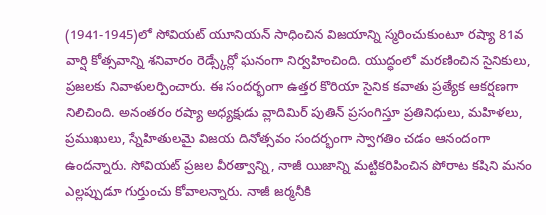(1941-1945)లో సోవియట్ యూనియన్ సాధించిన విజయాన్ని స్మరించుకుంటూ రష్యా 81వ వార్షి కోత్సవాన్ని శనివారం రెడ్స్కేర్లో ఘనంగా నిర్వహించింది. యుద్ధంలో మరణించిన సైనికులు, ప్రజలకు నివాళులర్పించారు. ఈ సందర్భంగా ఉత్తర కొరియా సైనిక కవాతు ప్రత్యేక ఆకర్షణగా నిలిచింది. అనంతరం రష్యా అధ్యక్షుడు వ్లాదిమిర్ పుతిన్ ప్రసంగిస్తూ ప్రతినిధులు, మహిళలు, ప్రముఖులు, స్నేహితులమై విజయ దినోత్సవం సందర్భంగా స్వాగతిం చడం ఆనందంగా ఉందన్నారు. సోవియట్ ప్రజల వీరత్వాన్ని, నాజీ యిజాన్ని మట్టికరిపించిన పోరాట కషిని మనం ఎల్లప్పుడూ గుర్తుంచు కోవాలన్నారు. నాజీ జర్మనీకి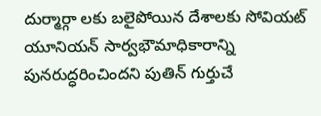దుర్మార్గా లకు బలైపోయిన దేశాలకు సోవియట్ యూనియన్ సార్వభౌమాధికారాన్ని పునరుద్ధరించిందని పుతిన్ గుర్తుచే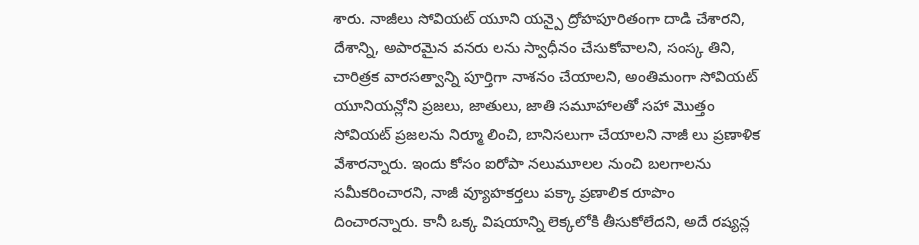శారు. నాజీలు సోవియట్ యూని యన్పై ద్రోహపూరితంగా దాడి చేశారని, దేశాన్ని, అపారమైన వనరు లను స్వాధీనం చేసుకోవాలని, సంస్క తిని, చారిత్రక వారసత్వాన్ని పూర్తిగా నాశనం చేయాలని, అంతిమంగా సోవియట్ యూనియన్లోని ప్రజలు, జాతులు, జాతి సమూహాలతో సహా మొత్తం సోవియట్ ప్రజలను నిర్మూ లించి, బానిసలుగా చేయాలని నాజీ లు ప్రణాళిక వేశారన్నారు. ఇందు కోసం ఐరోపా నలుమూలల నుంచి బలగాలను సమీకరించారని, నాజీ వ్యూహకర్తలు పక్కా ప్రణాలిక రూపొం దించారన్నారు. కానీ ఒక్క విషయాన్ని లెక్కలోకి తీసుకోలేదని, అదే రష్యన్ల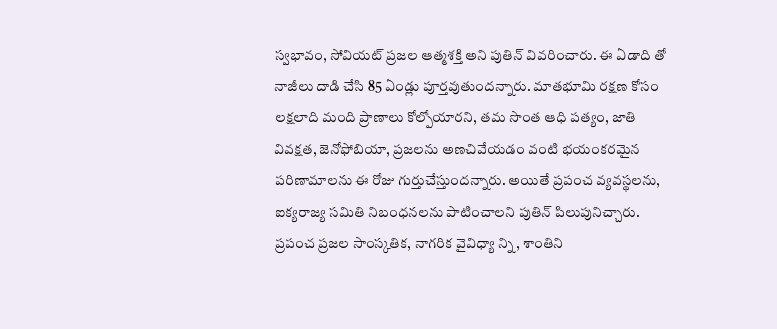స్వభావం, సోవియట్ ప్రజల ఆత్మశక్తి అని పుతిన్ వివరించారు. ఈ ఏడాది తో నాజీలు దాడి చేసి 85 ఏండ్లు పూర్తవుతుందన్నారు. మాతభూమి రక్షణ కోసం లక్షలాది మంది ప్రాణాలు కోల్పోయారని, తమ సొంత ఆధి పత్యం, జాతి వివక్షత, జెనోఫోబియా, ప్రజలను అణచివేయడం వంటి భయంకరమైన పరిణామాలను ఈ రోజు గుర్తుచేస్తుందన్నారు. అయితే ప్రపంచ వ్యవస్థలను, ఐక్యరాజ్య సమితి నిబంధనలను పాటించాలని పుతిన్ పిలుపునిచ్చారు. ప్రపంచ ప్రజల సాంస్కతిక, నాగరిక వైవిధ్యా న్ని, శాంతిని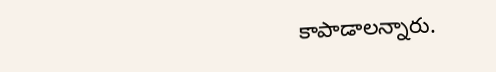కాపాడాలన్నారు.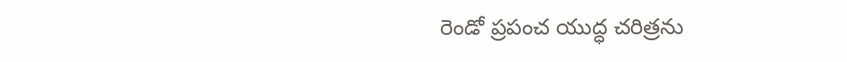రెండో ప్రపంచ యుద్ధ చరిత్రను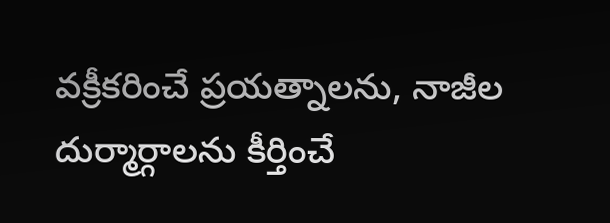వక్రీకరించే ప్రయత్నాలను, నాజీల దుర్మార్గాలను కీర్తించే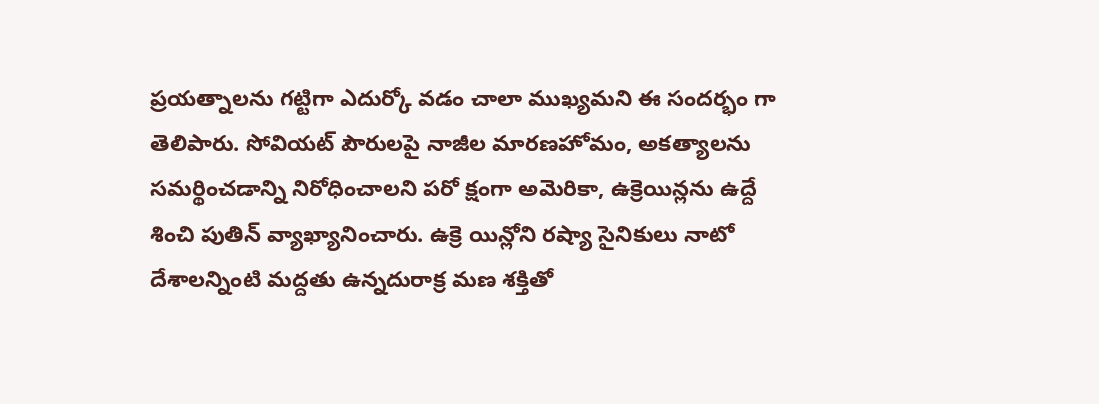ప్రయత్నాలను గట్టిగా ఎదుర్కో వడం చాలా ముఖ్యమని ఈ సందర్భం గా తెలిపారు. సోవియట్ పౌరులపై నాజీల మారణహోమం, అకత్యాలను సమర్థించడాన్ని నిరోధించాలని పరో క్షంగా అమెరికా, ఉక్రెయిన్లను ఉద్దే శించి పుతిన్ వ్యాఖ్యానించారు. ఉక్రె యిన్లోని రష్యా సైనికులు నాటో దేశాలన్నింటి మద్దతు ఉన్నదురాక్ర మణ శక్తితో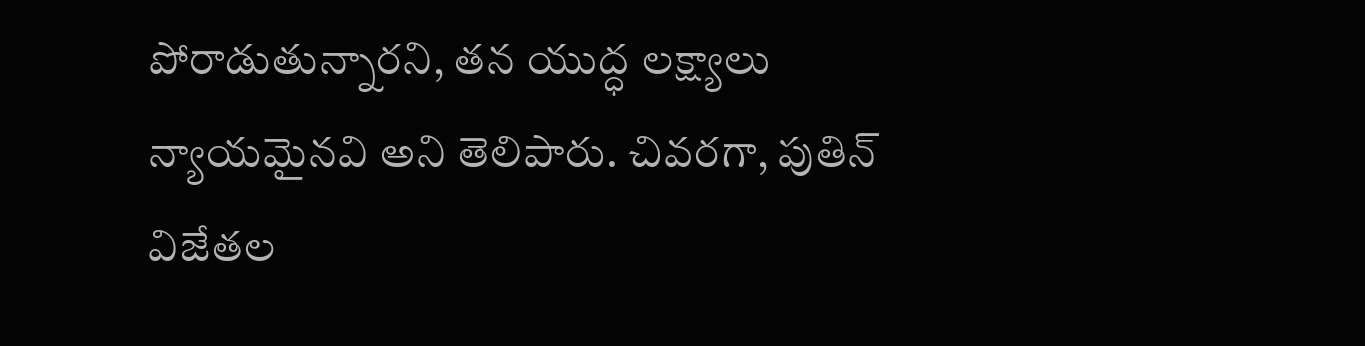పోరాడుతున్నారని, తన యుద్ధ లక్ష్యాలు న్యాయమైనవి అని తెలిపారు. చివరగా, పుతిన్ విజేతల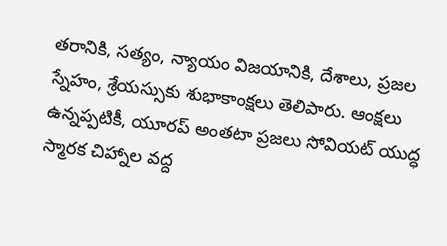తరానికి, సత్యం, న్యాయం విజయానికి, దేశాలు, ప్రజల స్నేహం, శ్రేయస్సుకు శుభాకాంక్షలు తెలిపారు. ఆంక్షలు ఉన్నప్పటికీ, యూరప్ అంతటా ప్రజలు సోవియట్ యుద్ధ స్మారక చిహ్నాల వద్ద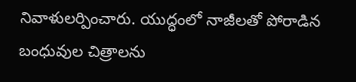నివాళులర్పించారు. యుద్ధంలో నాజీలతో పోరాడిన బంధువుల చిత్రాలను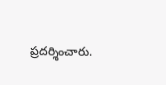ప్రదర్శించారు.